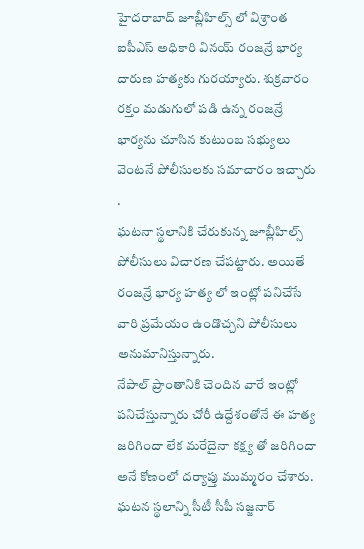హైదరాబాద్ జూబ్లీహిల్స్ లో విశ్రాంత ఐపీఎస్ అధికారి వినయ్ రంజన్రే భార్య దారుణ హత్యకు గురయ్యారు. శుక్రవారం రక్తం మడుగులో పడి ఉన్న రంజన్రే భార్యను చూసిన కుటుంబ సభ్యులు వెంటనే పోలీసులకు సమాచారం ఇచ్చారు .
ఘటనా స్థలానికి చేరుకున్న జూబ్లీహిల్స్ పోలీసులు విచారణ చేపట్టారు. అయితే రంజన్రే భార్య హత్య లో ఇంట్లో పనిచేసే వారి ప్రమేయం ఉండొచ్చని పోలీసులు అనుమానిస్తున్నారు.
నేపాల్ ప్రాంతానికి చెందిన వారే ఇంట్లో పనిచేస్తున్నారు చోరీ ఉద్దేశంతోనే ఈ హత్య జరిగిందా లేక మరేదైనా కక్ష్య తో జరిగిందా అనే కోణంలో దర్యాప్తు ముమ్మరం చేశారు. ఘటన స్థలాన్ని సీటీ సీపీ సజ్జనార్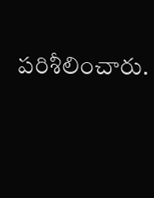పరిశీలించారు.